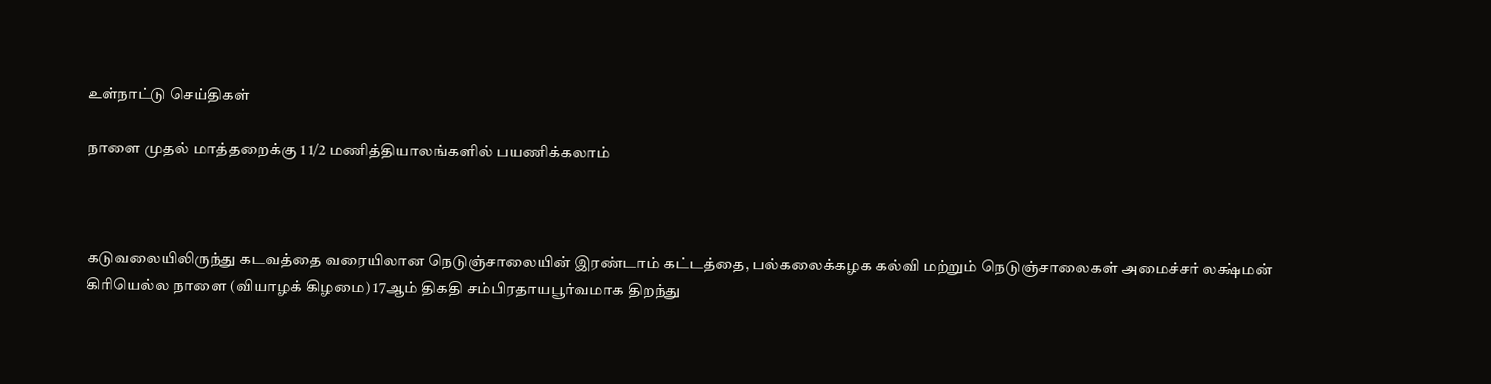உள்நாட்டு செய்திகள்

நாளை முதல் மாத்தறைக்கு 1 1/2 மணித்தியாலங்களில் பயணிக்கலாம்



கடுவலையிலிருந்து கடவத்தை வரையிலான நெடுஞ்சாலையின் இரண்டாம் கட்டத்தை, பல்கலைக்கழக கல்வி மற்றும் நெடுஞ்சாலைகள் அமைச்சர் லக்ஷ்மன் கிரியெல்ல நாளை (வியாழக் கிழமை) 17ஆம் திகதி சம்பிரதாயபூர்வமாக திறந்து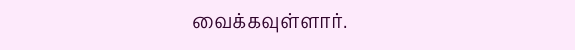வைக்கவுள்ளார்.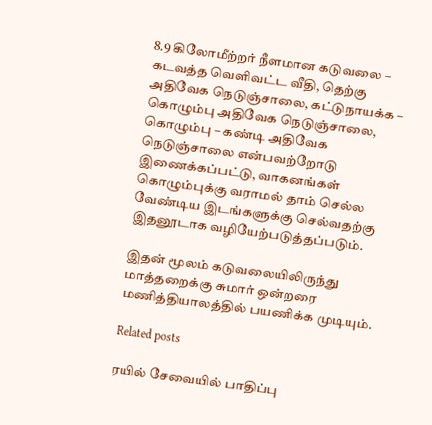8.9 கிலோமீற்றர் நீளமான கடுவலை – கடவத்த வெளிவட்ட வீதி, தெற்கு அதிவேக நெடுஞ்சாலை, கட்டுநாயக்க – கொழும்பு அதிவேக நெடுஞ்சாலை, கொழும்பு – கண்டி அதிவேக நெடுஞ்சாலை என்பவற்றோடு இணைக்கப்பட்டு, வாகனங்கள் கொழும்புக்கு வராமல் தாம் செல்ல வேண்டிய இடங்களுக்கு செல்வதற்கு இதனூடாக வழியேற்படுத்தப்படும்.

இதன் மூலம் கடுவலையிலிருந்து மாத்தறைக்கு சுமார் ஒன்றரை மணித்தியாலத்தில் பயணிக்க முடியும்.

Related posts

ரயில் சேவையில் பாதிப்பு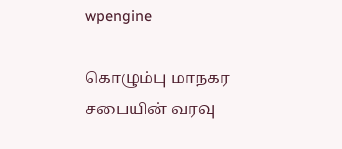wpengine

கொழும்பு மாநகர சபையின் வரவு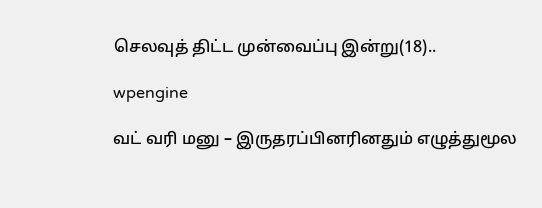செலவுத் திட்ட முன்வைப்பு இன்று(18)..

wpengine

வட் வரி மனு – இருதரப்பினரினதும் எழுத்துமூல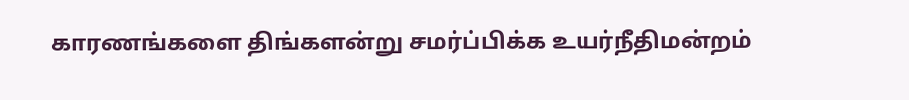காரணங்களை திங்களன்று சமர்ப்பிக்க உயர்நீதிமன்றம்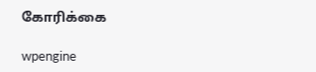கோரிக்கை

wpengine